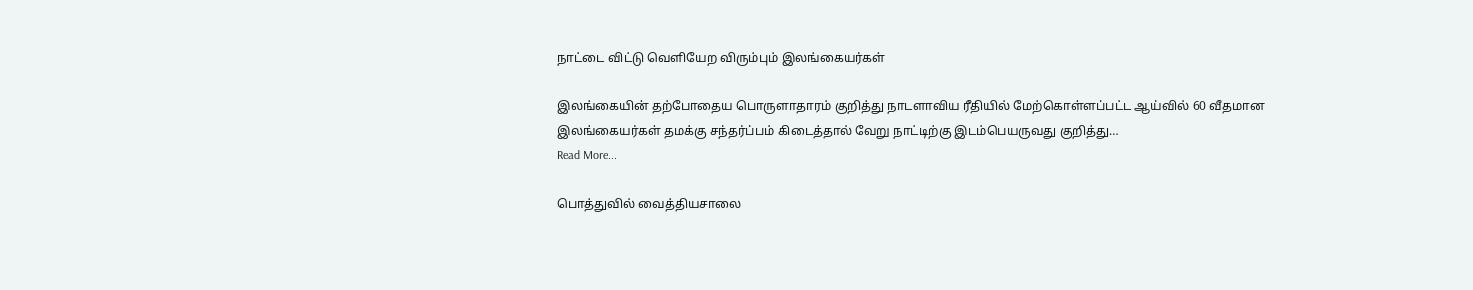நாட்டை விட்டு வெளியேற விரும்பும் இலங்கையர்கள்

இலங்கையின் தற்போதைய பொருளாதாரம் குறித்து நாடளாவிய ரீதியில் மேற்கொள்ளப்பட்ட ஆய்வில் 60 வீதமான இலங்கையர்கள் தமக்கு சந்தர்ப்பம் கிடைத்தால் வேறு நாட்டிற்கு இடம்பெயருவது குறித்து…
Read More...

பொத்துவில் வைத்தியசாலை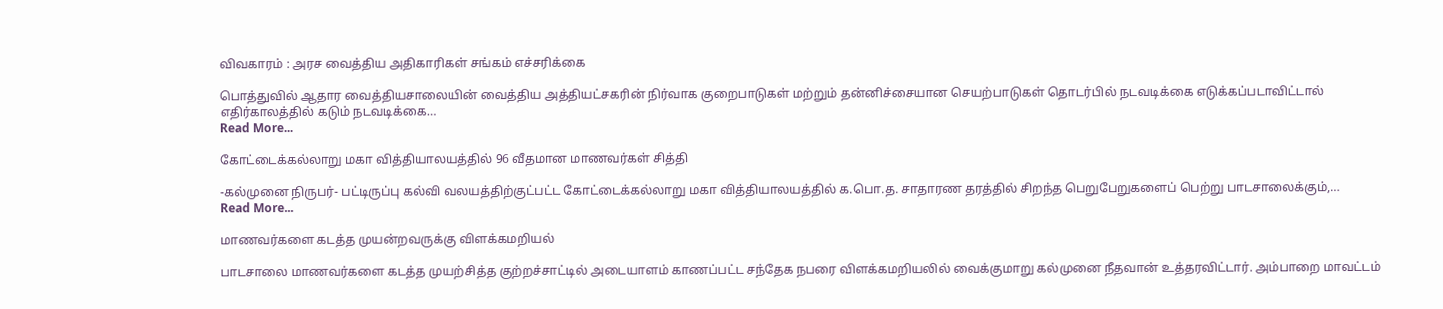விவகாரம் : அரச வைத்திய அதிகாரிகள் சங்கம் எச்சரிக்கை

பொத்துவில் ஆதார வைத்தியசாலையின் வைத்திய அத்தியட்சகரின் நிர்வாக குறைபாடுகள் மற்றும் தன்னிச்சையான செயற்பாடுகள் தொடர்பில் நடவடிக்கை எடுக்கப்படாவிட்டால் எதிர்காலத்தில் கடும் நடவடிக்கை…
Read More...

கோட்டைக்கல்லாறு மகா வித்தியாலயத்தில் 96 வீதமான மாணவர்கள் சித்தி

-கல்முனை நிருபர்- பட்டிருப்பு கல்வி வலயத்திற்குட்பட்ட கோட்டைக்கல்லாறு மகா வித்தியாலயத்தில் க.பொ.த. சாதாரண தரத்தில் சிறந்த பெறுபேறுகளைப் பெற்று பாடசாலைக்கும்,…
Read More...

மாணவர்களை கடத்த முயன்றவருக்கு விளக்கமறியல்

பாடசாலை மாணவர்களை கடத்த முயற்சித்த குற்றச்சாட்டில் அடையாளம் காணப்பட்ட சந்தேக நபரை விளக்கமறியலில் வைக்குமாறு கல்முனை நீதவான் உத்தரவிட்டார். அம்பாறை மாவட்டம்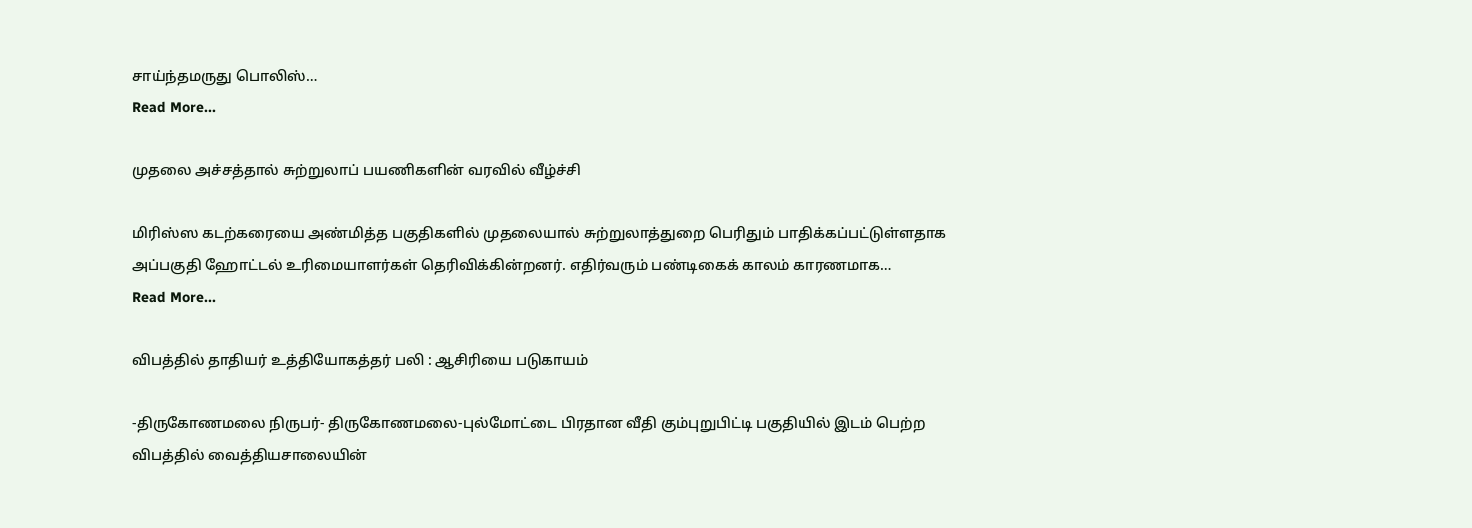சாய்ந்தமருது பொலிஸ்…
Read More...

முதலை அச்சத்தால் சுற்றுலாப் பயணிகளின் வரவில் வீழ்ச்சி

மிரிஸ்ஸ கடற்கரையை அண்மித்த பகுதிகளில் முதலையால் சுற்றுலாத்துறை பெரிதும் பாதிக்கப்பட்டுள்ளதாக அப்பகுதி ஹோட்டல் உரிமையாளர்கள் தெரிவிக்கின்றனர். எதிர்வரும் பண்டிகைக் காலம் காரணமாக…
Read More...

விபத்தில் தாதியர் உத்தியோகத்தர் பலி : ஆசிரியை படுகாயம்

-திருகோணமலை நிருபர்- திருகோணமலை-புல்மோட்டை பிரதான வீதி கும்புறுபிட்டி பகுதியில் இடம் பெற்ற விபத்தில் வைத்தியசாலையின்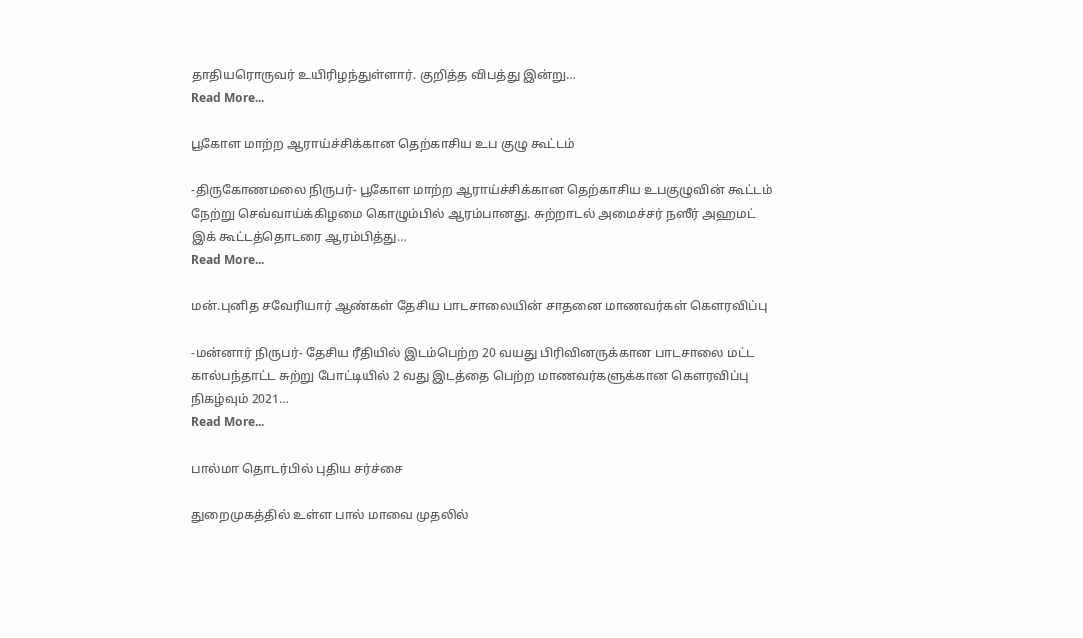தாதியரொருவர் உயிரிழந்துள்ளார். குறித்த விபத்து இன்று…
Read More...

பூகோள மாற்ற ஆராய்ச்சிக்கான தெற்காசிய உப குழு கூட்டம்

-திருகோணமலை நிருபர்- பூகோள மாற்ற ஆராய்ச்சிக்கான தெற்காசிய உபகுழுவின் கூட்டம் நேற்று செவ்வாய்க்கிழமை கொழும்பில் ஆரம்பானது. சுற்றாடல் அமைச்சர் நஸீர் அஹமட் இக் கூட்டத்தொடரை ஆரம்பித்து…
Read More...

மன்.புனித சவேரியார் ஆண்கள் தேசிய பாடசாலையின் சாதனை மாணவர்கள் கௌரவிப்பு

-மன்னார் நிருபர்- தேசிய ரீதியில் இடம்பெற்ற 20 வயது பிரிவினருக்கான பாடசாலை மட்ட கால்பந்தாட்ட சுற்று போட்டியில் 2 வது இடத்தை பெற்ற மாணவர்களுக்கான கௌரவிப்பு நிகழ்வும் 2021…
Read More...

பால்மா தொடர்பில் புதிய சர்ச்சை

துறைமுகத்தில் உள்ள பால் மாவை முதலில்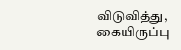விடுவித்து, கையிருப்பு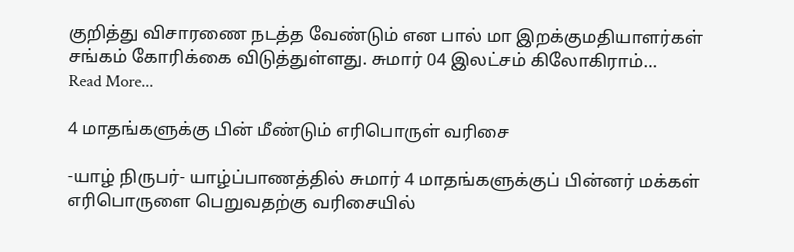குறித்து விசாரணை நடத்த வேண்டும் என பால் மா இறக்குமதியாளர்கள் சங்கம் கோரிக்கை விடுத்துள்ளது. சுமார் 04 இலட்சம் கிலோகிராம்…
Read More...

4 மாதங்களுக்கு பின் மீண்டும் எரிபொருள் வரிசை

-யாழ் நிருபர்- யாழ்ப்பாணத்தில் சுமார் 4 மாதங்களுக்குப் பின்னர் மக்கள் எரிபொருளை பெறுவதற்கு வரிசையில்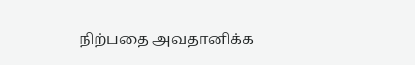நிற்பதை அவதானிக்க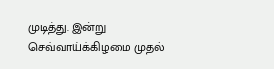முடித்து. இன்று செவ்வாய்க்கிழமை முதல்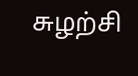சுழற்சி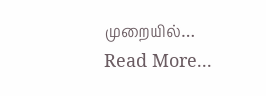முறையில்…
Read More...